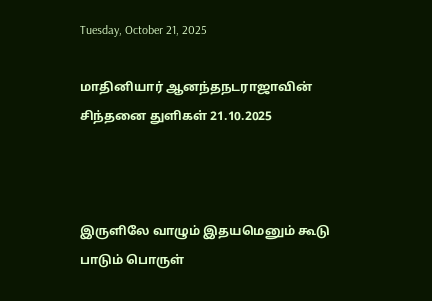Tuesday, October 21, 2025

மாதினியார் ஆனந்தநடராஜாவின் சிந்தனை துளிகள் 21.10.2025



இருளிலே வாழும் இதயமெனும் கூடு பாடும் பொருள்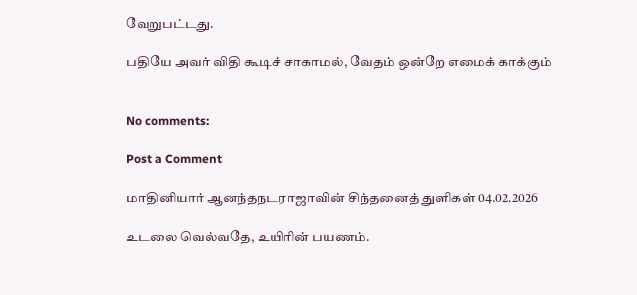வேறுபட்டது.

பதியே அவர் விதி கூடிச் சாகாமல், வேதம் ஒன்றே எமைக் காக்கும்


No comments:

Post a Comment

மாதினியார் ஆனந்தநடராஜாவின் சிந்தனைத் துளிகள் 04.02.2026

உடலை வெல்வதே, உயிரின் பயணம்.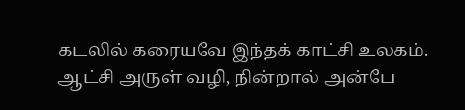கடலில் கரையவே இந்தக் காட்சி உலகம். ஆட்சி அருள் வழி, நின்றால் அன்பே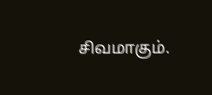சிவமாகும்.